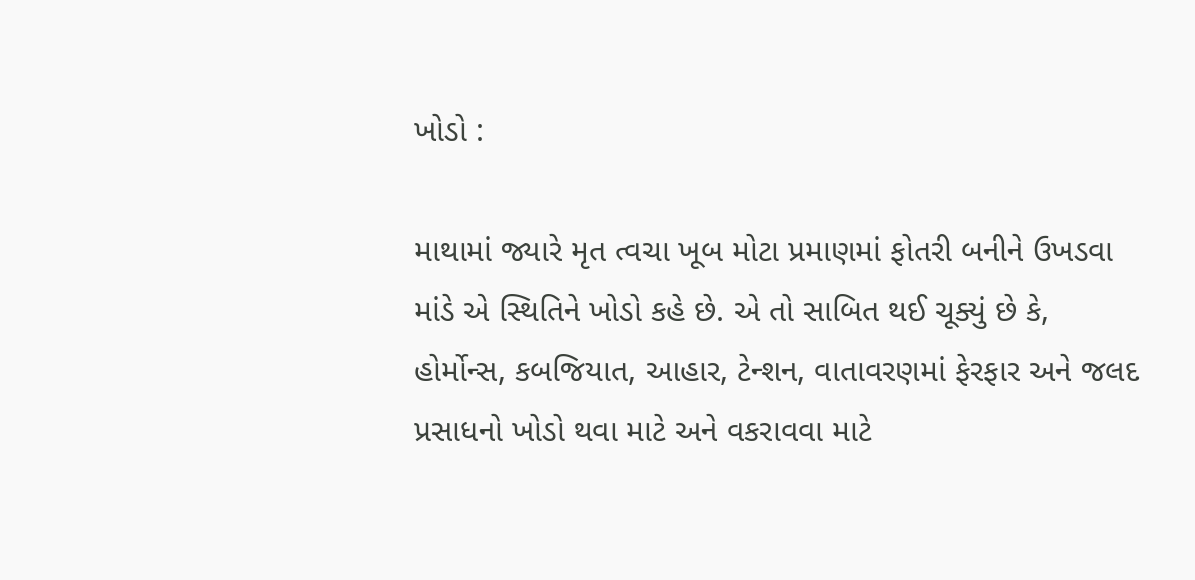ખોડો :

માથામાં જ્યારે મૃત ત્વચા ખૂબ મોટા પ્રમાણમાં ફોતરી બનીને ઉખડવા માંડે એ સ્થિતિને ખોડો કહે છે. એ તો સાબિત થઈ ચૂક્યું છે કે, હોર્મોન્સ, કબજિયાત, આહાર, ટેન્શન, વાતાવરણમાં ફેરફાર અને જલદ પ્રસાધનો ખોડો થવા માટે અને વકરાવવા માટે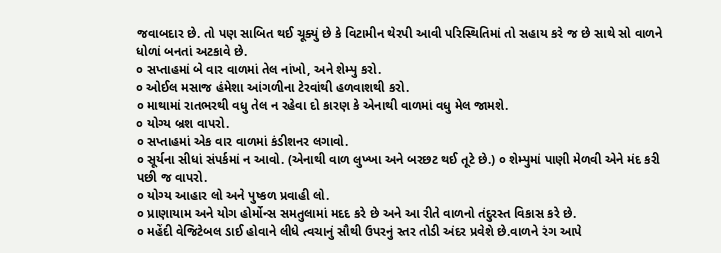જવાબદાર છે. તો પણ સાબિત થઈ ચૂક્યું છે કે વિટામીન થેરપી આવી પરિસ્થિતિમાં તો સહાય કરે જ છે સાથે સો વાળને ધોળાં બનતાં અટકાવે છે.
૦ સપ્તાહમાં બે વાર વાળમાં તેલ નાંખો, અને શેમ્પુ કરો.
૦ ઓઈલ મસાજ હંમેશા આંગળીના ટેરવાંથી હળવાશથી કરો.
૦ માથામાં રાતભરથી વધુ તેલ ન રહેવા દો કારણ કે એનાથી વાળમાં વધુ મેલ જામશે.
૦ યોગ્ય બ્રશ વાપરો.
૦ સપ્તાહમાં એક વાર વાળમાં કંડીશનર લગાવો.
૦ સૂર્યના સીધાં સંપર્કમાં ન આવો. (એનાથી વાળ લુખ્ખા અને બરછટ થઈ તૂટે છે.) ૦ શેમ્પુમાં પાણી મેળવી એને મંદ કરી પછી જ વાપરો.
૦ યોગ્ય આહાર લો અને પુષ્કળ પ્રવાહી લો.
૦ પ્રાણાયામ અને યોગ હોર્મોન્સ સમતુલામાં મદદ કરે છે અને આ રીતે વાળનો તંદુરસ્ત વિકાસ કરે છે.
૦ મહેંદી વેજિટેબલ ડાઈ હોવાને લીધે ત્વચાનું સૌથી ઉપરનું સ્તર તોડી અંદર પ્રવેશે છે.વાળને રંગ આપે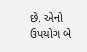છે. એનો ઉપયોગ બે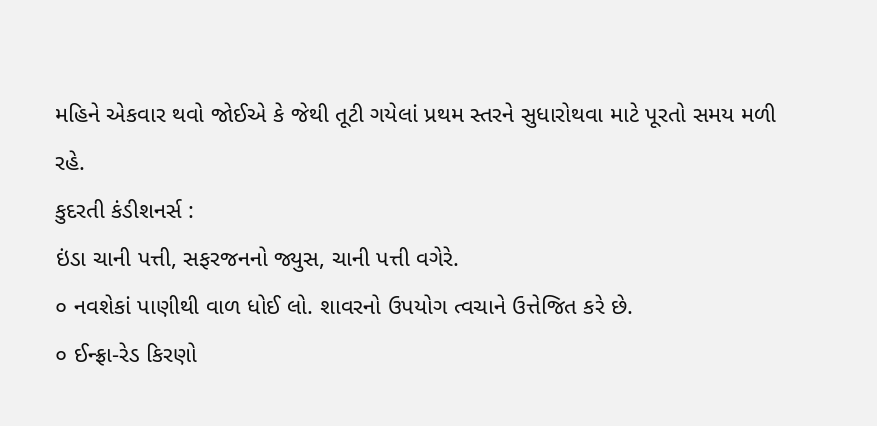મહિને એકવાર થવો જોઈએ કે જેથી તૂટી ગયેલાં પ્રથમ સ્તરને સુધારોથવા માટે પૂરતો સમય મળી રહે.
કુદરતી કંડીશનર્સ :
ઇંડા ચાની પત્તી, સફરજનનો જ્યુસ, ચાની પત્તી વગેરે.
૦ નવશેકાં પાણીથી વાળ ધોઈ લો. શાવરનો ઉપયોગ ત્વચાને ઉત્તેજિત કરે છે.
૦ ઈન્ફ્રા-રેડ કિરણો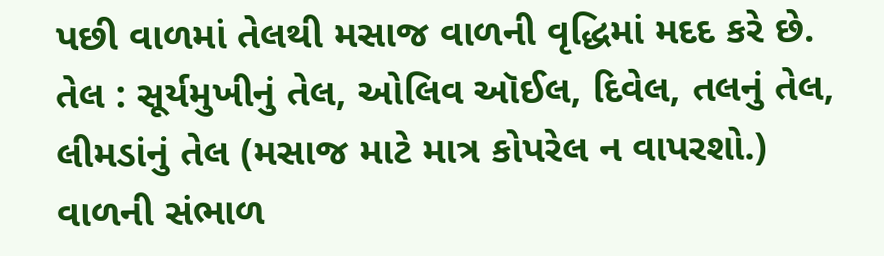પછી વાળમાં તેલથી મસાજ વાળની વૃદ્ધિમાં મદદ કરે છે.
તેલ : સૂર્યમુખીનું તેલ, ઓલિવ ઑઈલ, દિવેલ, તલનું તેલ, લીમડાંનું તેલ (મસાજ માટે માત્ર કોપરેલ ન વાપરશો.)
વાળની સંભાળ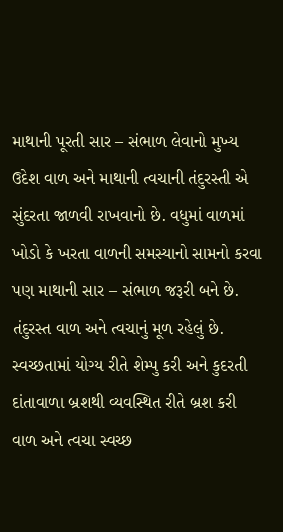માથાની પૂરતી સાર – સંભાળ લેવાનો મુખ્ય ઉદેશ વાળ અને માથાની ત્વચાની તંદુરસ્તી એ સુંદરતા જાળવી રાખવાનો છે. વધુમાં વાળમાં ખોડો કે ખરતા વાળની સમસ્યાનો સામનો કરવા પણ માથાની સાર – સંભાળ જરૂરી બને છે.
તંદુરસ્ત વાળ અને ત્વચાનું મૂળ રહેલું છે. સ્વચ્છતામાં યોગ્ય રીતે શેમ્પુ કરી અને કુદરતી દાંતાવાળા બ્રશથી વ્યવસ્થિત રીતે બ્રશ કરી વાળ અને ત્વચા સ્વચ્છ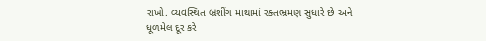રાખો. વ્યવસ્થિત બ્રશીંગ માથામાં રક્તભ્રમણ સુધારે છે અને ધૂળમેલ દૂર કરે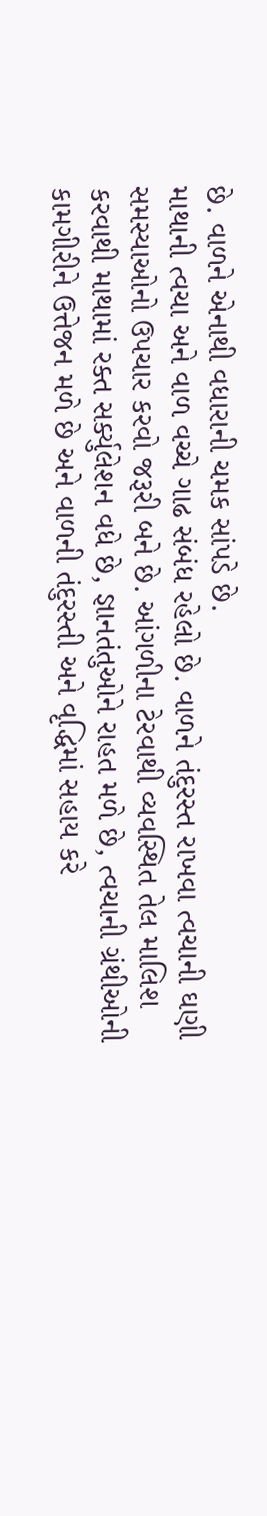છે. વાળને એનાથી વધારાની ચમક સાંપડે છે.
માથાની ત્વચા અને વાળ વચ્ચે ગાઢ સંબંધ રહેલો છે. વાળને તંદુરસ્ત રાખવા ત્વચાની ઘણી સમસ્યાઓનો ઉપચાર કરવો જરૂરી બને છે. આંગળીના ટેરવાથી વ્યવસ્થિત તેલ માલિશ કરવાથી માથામાં રક્ત સર્ક્યુલેશન વધે છે, જ્ઞાનતંતુઓને રાહત મળે છે, ત્વચાની ગ્રંથીઓની કામગીરીને ઉત્તેજન મળે છે અને વાળની તંદુરસ્તી અને વૃદ્ધિમાં સહાય કરે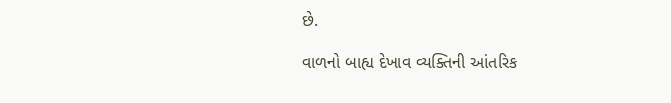છે.

વાળનો બાહ્ય દેખાવ વ્યક્તિની આંતરિક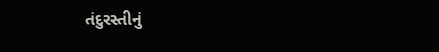તંદુરસ્તીનું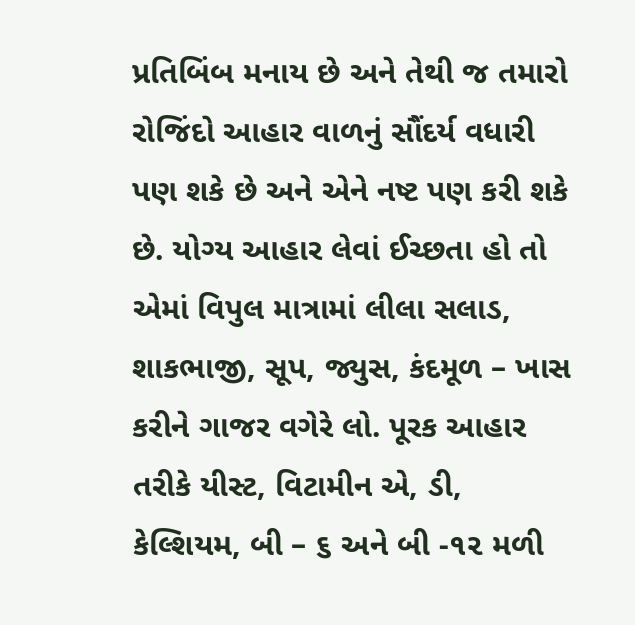પ્રતિબિંબ મનાય છે અને તેથી જ તમારો રોજિંદો આહાર વાળનું સૌંદર્ય વધારી પણ શકે છે અને એને નષ્ટ પણ કરી શકે છે. યોગ્ય આહાર લેવાં ઈચ્છતા હો તો એમાં વિપુલ માત્રામાં લીલા સલાડ, શાકભાજી, સૂપ, જ્યુસ, કંદમૂળ – ખાસ કરીને ગાજર વગેરે લો. પૂરક આહાર તરીકે યીસ્ટ, વિટામીન એ, ડી, કેલ્શિયમ, બી – ૬ અને બી -૧૨ મળી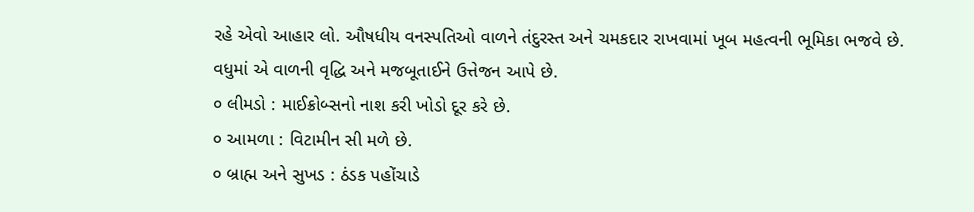રહે એવો આહાર લો. ઔષધીય વનસ્પતિઓ વાળને તંદુરસ્ત અને ચમકદાર રાખવામાં ખૂબ મહત્વની ભૂમિકા ભજવે છે.
વધુમાં એ વાળની વૃદ્ધિ અને મજબૂતાઈને ઉત્તેજન આપે છે.
૦ લીમડો : માઈક્રોબ્સનો નાશ કરી ખોડો દૂર કરે છે.
૦ આમળા : વિટામીન સી મળે છે.
૦ બ્રાહ્મ અને સુખડ : ઠંડક પહોંચાડે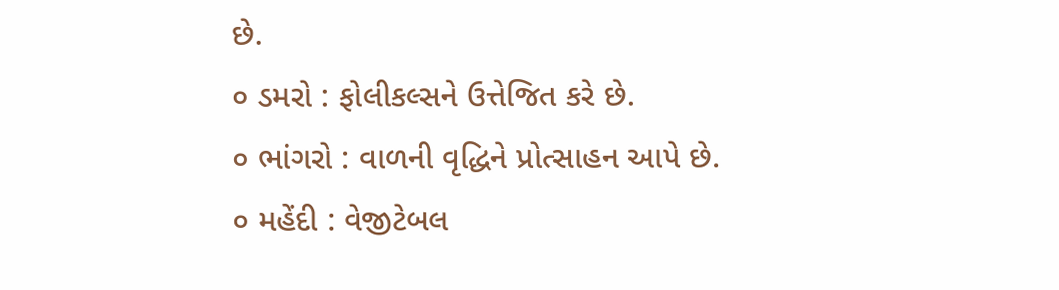છે.
૦ ડમરો : ફોલીકલ્સને ઉત્તેજિત કરે છે.
૦ ભાંગરો : વાળની વૃદ્ધિને પ્રોત્સાહન આપે છે.
૦ મહેંદી : વેજીટેબલ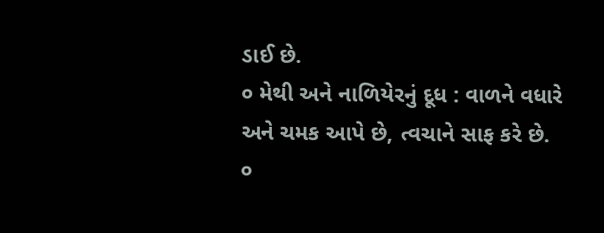ડાઈ છે.
૦ મેથી અને નાળિયેરનું દૂધ : વાળને વધારે અને ચમક આપે છે, ત્વચાને સાફ કરે છે.
૦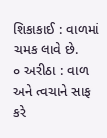શિકાકાઈ : વાળમાં ચમક લાવે છે.
૦ અરીઠા : વાળ અને ત્વચાને સાફ કરે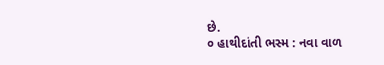છે.
૦ હાથીદાંતી ભસ્મ : નવા વાળ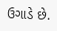ઉગાડે છે.